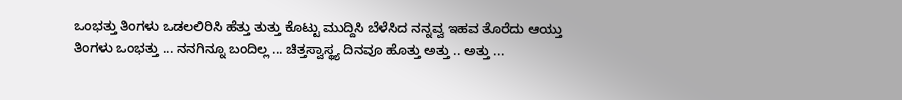ಒಂಭತ್ತು ತಿಂಗಳು ಒಡಲಲಿರಿಸಿ ಹೆತ್ತು ತುತ್ತು ಕೊಟ್ಟು ಮುದ್ದಿಸಿ ಬೆಳೆಸಿದ ನನ್ನವ್ವ ಇಹವ ತೊರೆದು ಆಯ್ತು ತಿಂಗಳು ಒಂಭತ್ತು ... ನನಗಿನ್ನೂ ಬಂದಿಲ್ಲ ... ಚಿತ್ತಸ್ವಾಸ್ಥ್ಯ ದಿನವೂ ಹೊತ್ತು ಅತ್ತು .. ಅತ್ತು ...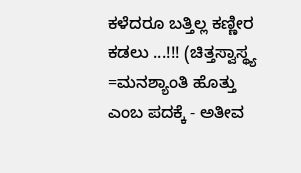ಕಳೆದರೂ ಬತ್ತಿಲ್ಲ ಕಣ್ಣೀರ ಕಡಲು ...!!! (ಚಿತ್ತಸ್ವಾಸ್ಥ್ಯ =ಮನಶ್ಯಾಂತಿ ಹೊತ್ತು ಎಂಬ ಪದಕ್ಕೆ - ಅತೀವ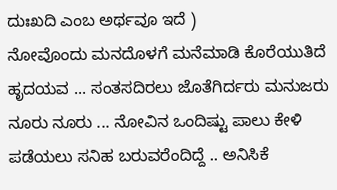ದುಃಖದಿ ಎಂಬ ಅರ್ಥವೂ ಇದೆ )
ನೋವೊಂದು ಮನದೊಳಗೆ ಮನೆಮಾಡಿ ಕೊರೆಯುತಿದೆ ಹೃದಯವ ... ಸಂತಸದಿರಲು ಜೊತೆಗಿರ್ದರು ಮನುಜರು ನೂರು ನೂರು ... ನೋವಿನ ಒಂದಿಷ್ಟು ಪಾಲು ಕೇಳಿ ಪಡೆಯಲು ಸನಿಹ ಬರುವರೆಂದಿದ್ದೆ .. ಅನಿಸಿಕೆ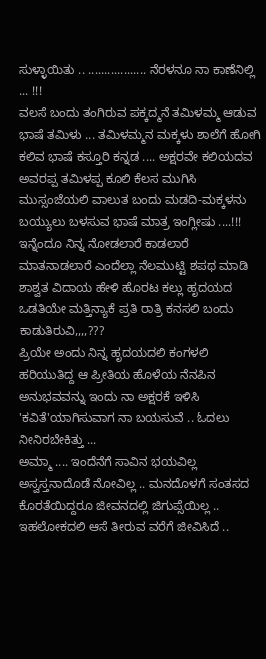ಸುಳ್ಳಾಯಿತು .. .................. ನೆರಳನೂ ನಾ ಕಾಣೆನಿಲ್ಲಿ ... !!!
ವಲಸೆ ಬಂದು ತಂಗಿರುವ ಪಕ್ಕದ್ಮನೆ ತಮಿಳಮ್ಮ ಆಡುವ ಭಾಷೆ ತಮಿಳು ... ತಮಿಳಮ್ಮನ ಮಕ್ಕಳು ಶಾಲೆಗೆ ಹೋಗಿ ಕಲಿವ ಭಾಷೆ ಕಸ್ತೂರಿ ಕನ್ನಡ .... ಅಕ್ಷರವೇ ಕಲಿಯದವ ಅವರಪ್ಪ ತಮಿಳಪ್ಪ ಕೂಲಿ ಕೆಲಸ ಮುಗಿಸಿ ಮುಸ್ಸಂಜೆಯಲಿ ವಾಲುತ ಬಂದು ಮಡದಿ-ಮಕ್ಕಳನು ಬಯ್ಯುಲು ಬಳಸುವ ಭಾಷೆ ಮಾತ್ರ ಇಂಗ್ಲೀಷು ....!!!
ಇನ್ನೆಂದೂ ನಿನ್ನ ನೋಡಲಾರೆ ಕಾಡಲಾರೆ ಮಾತನಾಡಲಾರೆ ಎಂದೆಲ್ಲಾ ನೆಲಮುಟ್ಟಿ ಶಪಥ ಮಾಡಿ ಶಾಶ್ವತ ವಿದಾಯ ಹೇಳಿ ಹೊರಟ ಕಲ್ಲು ಹೃದಯದ ಒಡತಿಯೇ ಮತ್ತಿನ್ಯಾಕೆ ಪ್ರತಿ ರಾತ್ರಿ ಕನಸಲಿ ಬಂದು ಕಾಡುತಿರುವಿ,,,,???
ಪ್ರಿಯೇ ಅಂದು ನಿನ್ನ ಹೃದಯದಲಿ ಕಂಗಳಲಿ ಹರಿಯುತಿದ್ದ ಆ ಪ್ರೀತಿಯ ಹೊಳೆಯ ನೆನಪಿನ ಅನುಭವವನ್ನು ಇಂದು ನಾ ಅಕ್ಷರಕೆ ಇಳಿಸಿ 'ಕವಿತೆ'ಯಾಗಿಸುವಾಗ ನಾ ಬಯಸುವೆ .. ಓದಲು ನೀನಿರಬೇಕಿತ್ತು ...
ಅಮ್ಮಾ .... ಇಂದೆನೆಗೆ ಸಾವಿನ ಭಯವಿಲ್ಲ ಅಸ್ವಸ್ತನಾದೊಡೆ ನೋವಿಲ್ಲ .. ಮನದೊಳಗೆ ಸಂತಸದ ಕೊರತೆಯಿದ್ದರೂ ಜೀವನದಲ್ಲಿ ಜಿಗುಪ್ಸೆಯಿಲ್ಲ .. ಇಹಲೋಕದಲಿ ಆಸೆ ತೀರುವ ವರೆಗೆ ಜೀವಿಸಿದೆ ..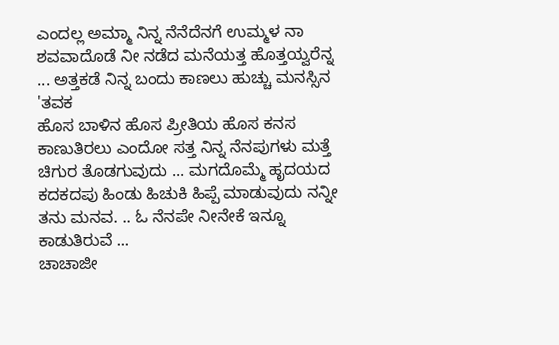ಎಂದಲ್ಲ ಅಮ್ಮಾ ನಿನ್ನ ನೆನೆದೆನಗೆ ಉಮ್ಮಳ ನಾ ಶವವಾದೊಡೆ ನೀ ನಡೆದ ಮನೆಯತ್ತ ಹೊತ್ತಯ್ವರೆನ್ನ ... ಅತ್ತಕಡೆ ನಿನ್ನ ಬಂದು ಕಾಣಲು ಹುಚ್ಚು ಮನಸ್ಸಿನ 'ತವಕ
ಹೊಸ ಬಾಳಿನ ಹೊಸ ಪ್ರೀತಿಯ ಹೊಸ ಕನಸ ಕಾಣುತಿರಲು ಎಂದೋ ಸತ್ತ ನಿನ್ನ ನೆನಪುಗಳು ಮತ್ತೆ ಚಿಗುರ ತೊಡಗುವುದು ... ಮಗದೊಮ್ಮೆ ಹೃದಯದ ಕದಕದಪು ಹಿಂಡು ಹಿಚುಕಿ ಹಿಪ್ಪೆ ಮಾಡುವುದು ನನ್ನೀ ತನು ಮನವ. .. ಓ ನೆನಪೇ ನೀನೇಕೆ ಇನ್ನೂ ಕಾಡುತಿರುವೆ ...
ಚಾಚಾಜೀ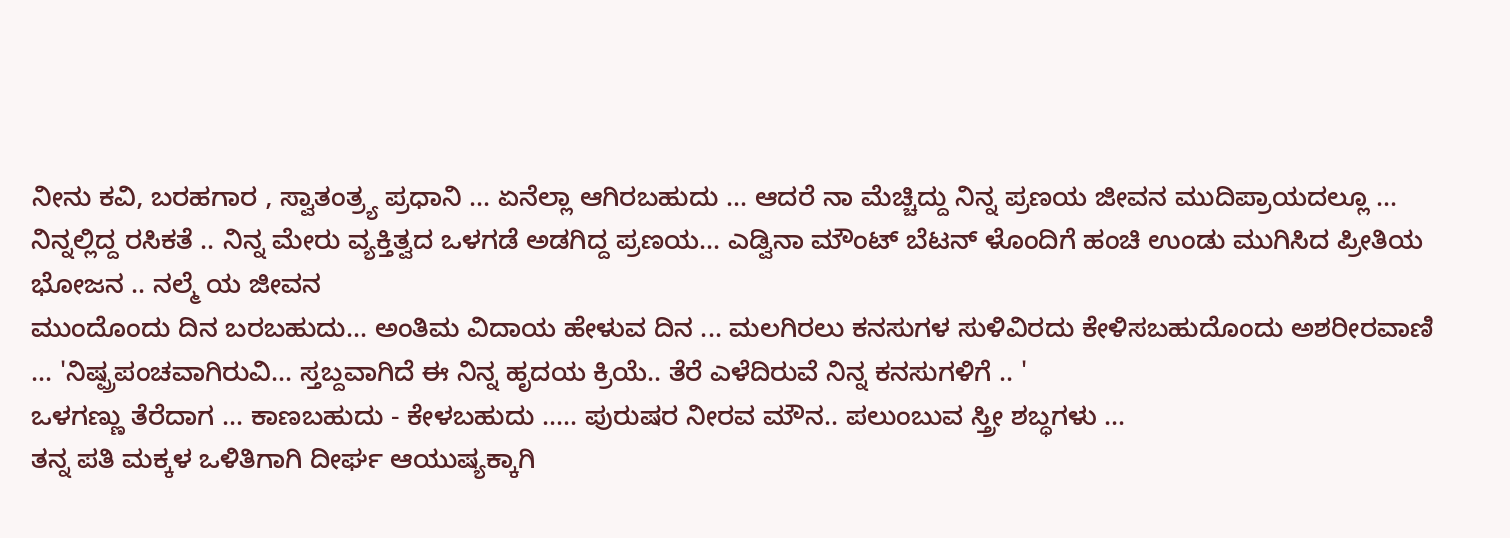ನೀನು ಕವಿ, ಬರಹಗಾರ , ಸ್ವಾತಂತ್ರ್ಯ ಪ್ರಧಾನಿ ... ಏನೆಲ್ಲಾ ಆಗಿರಬಹುದು ... ಆದರೆ ನಾ ಮೆಚ್ಚಿದ್ದು ನಿನ್ನ ಪ್ರಣಯ ಜೀವನ ಮುದಿಪ್ರಾಯದಲ್ಲೂ ... ನಿನ್ನಲ್ಲಿದ್ದ ರಸಿಕತೆ .. ನಿನ್ನ ಮೇರು ವ್ಯಕ್ತಿತ್ವದ ಒಳಗಡೆ ಅಡಗಿದ್ದ ಪ್ರಣಯ... ಎಡ್ವಿನಾ ಮೌಂಟ್ ಬೆಟನ್ ಳೊಂದಿಗೆ ಹಂಚಿ ಉಂಡು ಮುಗಿಸಿದ ಪ್ರೀತಿಯ ಭೋಜನ .. ನಲ್ಮೆ ಯ ಜೀವನ
ಮುಂದೊಂದು ದಿನ ಬರಬಹುದು... ಅಂತಿಮ ವಿದಾಯ ಹೇಳುವ ದಿನ ... ಮಲಗಿರಲು ಕನಸುಗಳ ಸುಳಿವಿರದು ಕೇಳಿಸಬಹುದೊಂದು ಅಶರೀರವಾಣಿ ... 'ನಿಷ್ಪ್ರಪಂಚವಾಗಿರುವಿ... ಸ್ತಬ್ದವಾಗಿದೆ ಈ ನಿನ್ನ ಹೃದಯ ಕ್ರಿಯೆ.. ತೆರೆ ಎಳೆದಿರುವೆ ನಿನ್ನ ಕನಸುಗಳಿಗೆ .. '
ಒಳಗಣ್ಣು ತೆರೆದಾಗ ... ಕಾಣಬಹುದು - ಕೇಳಬಹುದು ..... ಪುರುಷರ ನೀರವ ಮೌನ.. ಪಲುಂಬುವ ಸ್ತ್ರೀ ಶಬ್ಧಗಳು ...
ತನ್ನ ಪತಿ ಮಕ್ಕಳ ಒಳಿತಿಗಾಗಿ ದೀರ್ಘ ಆಯುಷ್ಯಕ್ಕಾಗಿ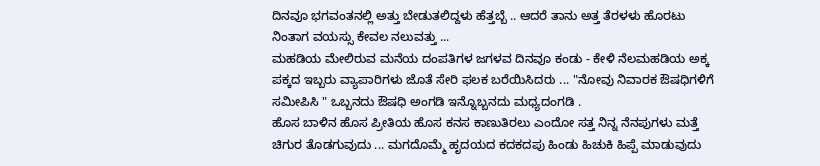ದಿನವೂ ಭಗವಂತನಲ್ಲಿ ಅತ್ತು ಬೇಡುತಲಿದ್ದಳು ಹೆತ್ತಬ್ಬೆ .. ಆದರೆ ತಾನು ಅತ್ತ ತೆರಳಳು ಹೊರಟು ನಿಂತಾಗ ವಯಸ್ಸು ಕೇವಲ ನಲುವತ್ತು ...
ಮಹಡಿಯ ಮೇಲಿರುವ ಮನೆಯ ದಂಪತಿಗಳ ಜಗಳವ ದಿನವೂ ಕಂಡು - ಕೇಳಿ ನೆಲಮಹಡಿಯ ಅಕ್ಕ ಪಕ್ಕದ ಇಬ್ಬರು ವ್ಯಾಪಾರಿಗಳು ಜೊತೆ ಸೇರಿ ಫಲಕ ಬರೆಯಿಸಿದರು ... "ನೋವು ನಿವಾರಕ ಔಷಧಿಗಳಿಗೆ ಸಮೀಪಿಸಿ " ಒಬ್ಬನದು ಔಷಧಿ ಅಂಗಡಿ ಇನ್ನೊಬ್ಬನದು ಮಧ್ಯದಂಗಡಿ .
ಹೊಸ ಬಾಳಿನ ಹೊಸ ಪ್ರೀತಿಯ ಹೊಸ ಕನಸ ಕಾಣುತಿರಲು ಎಂದೋ ಸತ್ತ ನಿನ್ನ ನೆನಪುಗಳು ಮತ್ತೆ ಚಿಗುರ ತೊಡಗುವುದು ... ಮಗದೊಮ್ಮೆ ಹೃದಯದ ಕದಕದಪು ಹಿಂಡು ಹಿಚುಕಿ ಹಿಪ್ಪೆ ಮಾಡುವುದು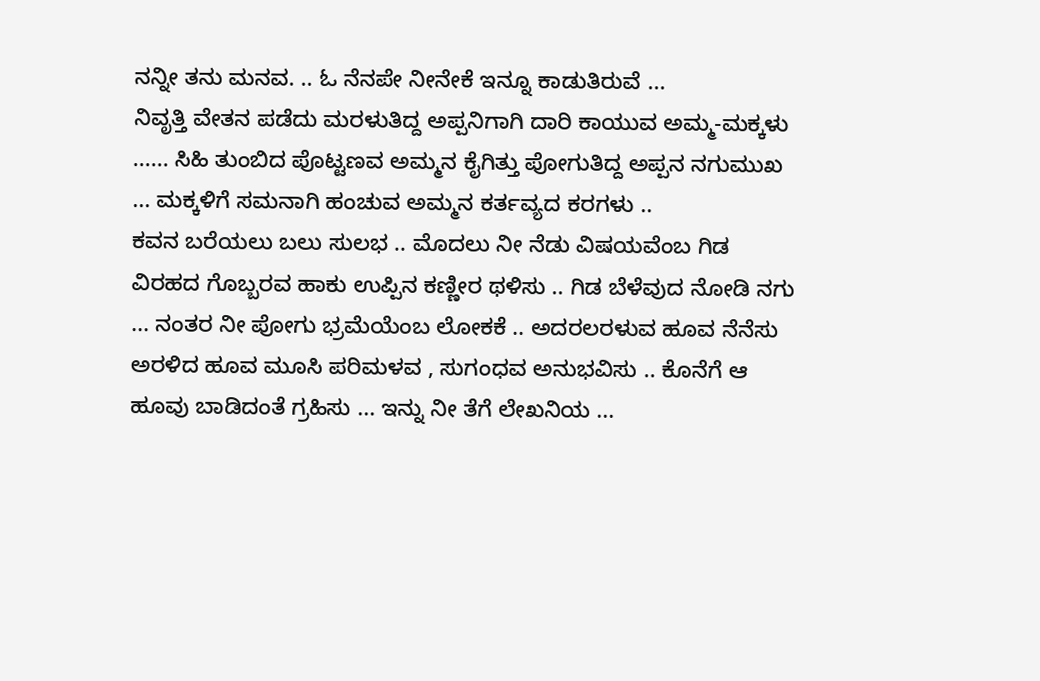ನನ್ನೀ ತನು ಮನವ. .. ಓ ನೆನಪೇ ನೀನೇಕೆ ಇನ್ನೂ ಕಾಡುತಿರುವೆ ...
ನಿವೃತ್ತಿ ವೇತನ ಪಡೆದು ಮರಳುತಿದ್ದ ಅಪ್ಪನಿಗಾಗಿ ದಾರಿ ಕಾಯುವ ಅಮ್ಮ-ಮಕ್ಕಳು ...... ಸಿಹಿ ತುಂಬಿದ ಪೊಟ್ಟಣವ ಅಮ್ಮನ ಕೈಗಿತ್ತು ಪೋಗುತಿದ್ದ ಅಪ್ಪನ ನಗುಮುಖ ... ಮಕ್ಕಳಿಗೆ ಸಮನಾಗಿ ಹಂಚುವ ಅಮ್ಮನ ಕರ್ತವ್ಯದ ಕರಗಳು ..
ಕವನ ಬರೆಯಲು ಬಲು ಸುಲಭ .. ಮೊದಲು ನೀ ನೆಡು ವಿಷಯವೆಂಬ ಗಿಡ ವಿರಹದ ಗೊಬ್ಬರವ ಹಾಕು ಉಪ್ಪಿನ ಕಣ್ಣೀರ ಥಳಿಸು .. ಗಿಡ ಬೆಳೆವುದ ನೋಡಿ ನಗು ... ನಂತರ ನೀ ಪೋಗು ಭ್ರಮೆಯೆಂಬ ಲೋಕಕೆ .. ಅದರಲರಳುವ ಹೂವ ನೆನೆಸು ಅರಳಿದ ಹೂವ ಮೂಸಿ ಪರಿಮಳವ , ಸುಗಂಧವ ಅನುಭವಿಸು .. ಕೊನೆಗೆ ಆ ಹೂವು ಬಾಡಿದಂತೆ ಗ್ರಹಿಸು ... ಇನ್ನು ನೀ ತೆಗೆ ಲೇಖನಿಯ ...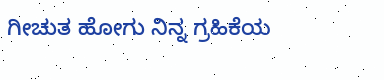ಗೀಚುತ ಹೋಗು ನಿನ್ನ ಗ್ರಹಿಕೆಯ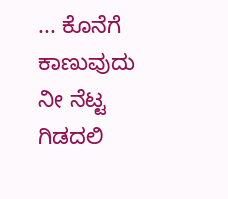... ಕೊನೆಗೆ ಕಾಣುವುದು ನೀ ನೆಟ್ಟ ಗಿಡದಲಿ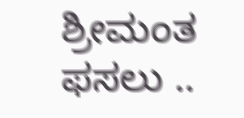ಶ್ರೀಮಂತ ಫಸಲು ..